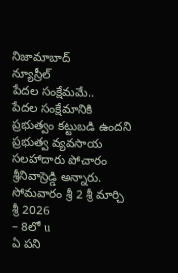నిజామాబాద్
న్యూస్రీల్
పేదల సంక్షేమమే..
పేదల సంక్షేమానికి ప్రభుత్వం కట్టుబడి ఉందని ప్రభుత్వ వ్యవసాయ సలహాదారు పోచారం శ్రీనివాస్రెడ్డి అన్నారు.
సోమవారం శ్రీ 2 శ్రీ మార్చి శ్రీ 2026
– 8లో u
ఏ పని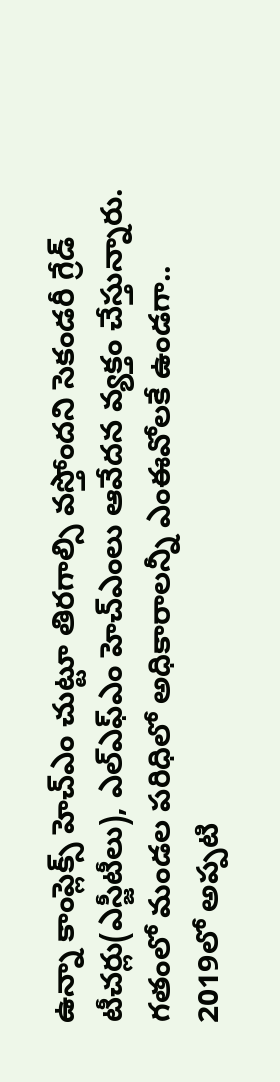ఉన్నా కాంప్లెక్స్ హెచ్ఎం చుట్టూ తిరగాల్సి వస్తోందని సెకండరీ గ్రేడ్ టీచర్లు(ఎస్జీటీలు), ఎల్ఎఫ్ఎం హెచ్ఎంలు ఆవేదన వ్యక్తం చేస్తున్నారు. గతంలో మండల పరిధిలో అధికారాలన్నీ ఎంఈవోలకే ఉండగా..
2019లో అప్పటి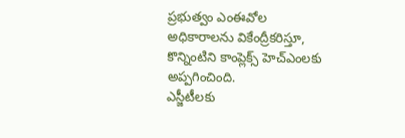ప్రభుత్వం ఎంఈవోల
అధికారాలను వికేంద్రీకరిస్తూ,
కొన్నింటిని కాంప్లెక్స్ హెచ్ఎంలకు
అప్పగించింది.
ఎస్జీటీలకు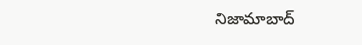నిజామాబాద్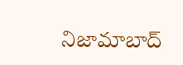నిజామాబాద్